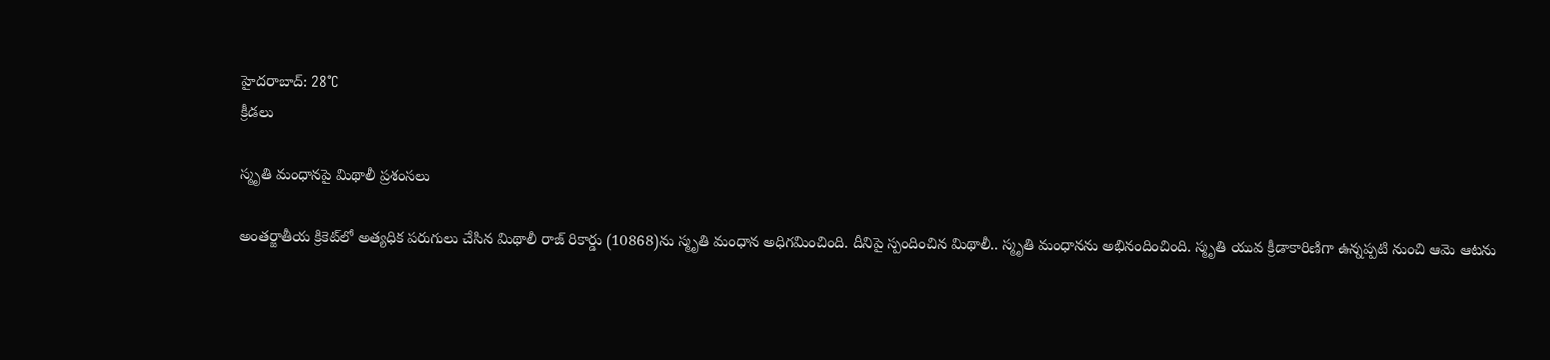హైదరాబాద్: 28°C
క్రీడలు

స్మృతి మంధానపై మిథాలీ ప్రశంసలు

అంతర్జాతీయ క్రికెట్‌లో అత్యధిక పరుగులు చేసిన మిథాలీ రాజ్ రికార్డు (10868)ను స్మృతి మంధాన అధిగమించింది. దీనిపై స్పందించిన మిథాలీ.. స్మృతి మంధానను అభినందించింది. స్మృతి యువ క్రీడాకారిణిగా ఉన్నప్పటి నుంచి ఆమె ఆటను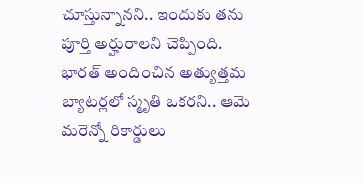చూస్తున్నానని.. ఇందుకు తను పూర్తి అర్హురాలని చెప్పింది. భారత్ అందించిన అత్యుత్తమ బ్యాటర్లలో స్మృతి ఒకరని.. ఆమె మరెన్నో రికార్డులు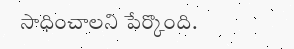సాధించాలని పేర్కొంది.